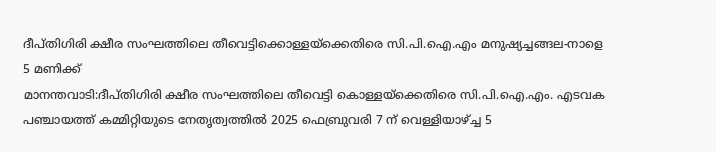ദീപ്തിഗിരി ക്ഷീര സംഘത്തിലെ തീവെട്ടിക്കൊള്ളയ്ക്കെതിരെ സി.പി.ഐ.എം മനുഷ്യച്ചങ്ങല-നാളെ 5 മണിക്ക്
മാനന്തവാടി:ദീപ്തിഗിരി ക്ഷീര സംഘത്തിലെ തീവെട്ടി കൊള്ളയ്ക്കെതിരെ സി.പി.ഐ.എം. എടവക പഞ്ചായത്ത് കമ്മിറ്റിയുടെ നേതൃത്വത്തിൽ 2025 ഫെബ്രുവരി 7 ന് വെള്ളിയാഴ്ച്ച 5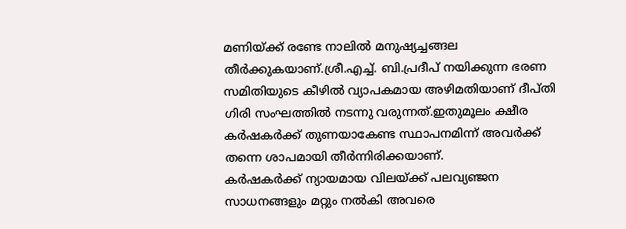മണിയ്ക്ക് രണ്ടേ നാലിൽ മനുഷ്യച്ചങ്ങല തീർക്കുകയാണ്.ശ്രീ.എച്ച്. ബി.പ്രദീപ് നയിക്കുന്ന ഭരണ സമിതിയുടെ കീഴിൽ വ്യാപകമായ അഴിമതിയാണ് ദീപ്തി ഗിരി സംഘത്തിൽ നടന്നു വരുന്നത്.ഇതുമൂലം ക്ഷീര കർഷകർക്ക് തുണയാകേണ്ട സ്ഥാപനമിന്ന് അവർക്ക് തന്നെ ശാപമായി തീർന്നിരിക്കയാണ്.
കർഷകർക്ക് ന്യായമായ വിലയ്ക്ക് പലവ്യഞ്ജന സാധനങ്ങളും മറ്റും നൽകി അവരെ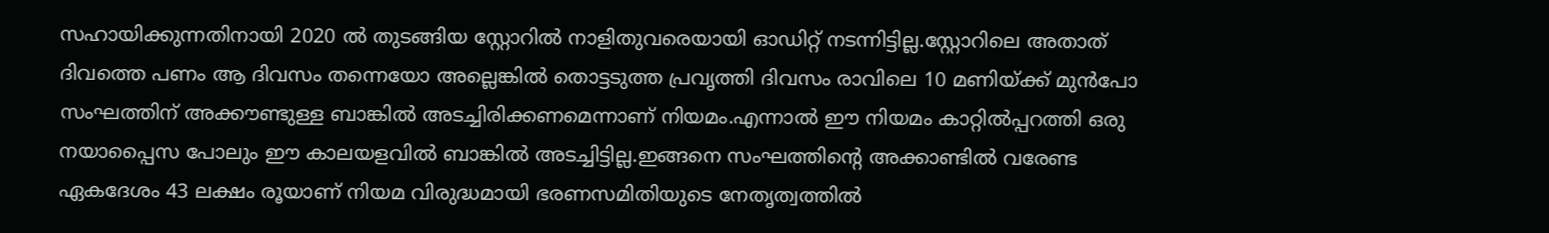സഹായിക്കുന്നതിനായി 2020 ൽ തുടങ്ങിയ സ്റ്റോറിൽ നാളിതുവരെയായി ഓഡിറ്റ് നടന്നിട്ടില്ല.സ്റ്റോറിലെ അതാത് ദിവത്തെ പണം ആ ദിവസം തന്നെയോ അല്ലെങ്കിൽ തൊട്ടടുത്ത പ്രവൃത്തി ദിവസം രാവിലെ 10 മണിയ്ക്ക് മുൻപോ സംഘത്തിന് അക്കൗണ്ടുള്ള ബാങ്കിൽ അടച്ചിരിക്കണമെന്നാണ് നിയമം.എന്നാൽ ഈ നിയമം കാറ്റിൽപ്പറത്തി ഒരു നയാപ്പൈസ പോലും ഈ കാലയളവിൽ ബാങ്കിൽ അടച്ചിട്ടില്ല.ഇങ്ങനെ സംഘത്തിന്റെ അക്കാണ്ടിൽ വരേണ്ട ഏകദേശം 43 ലക്ഷം രൂയാണ് നിയമ വിരുദ്ധമായി ഭരണസമിതിയുടെ നേതൃത്വത്തിൽ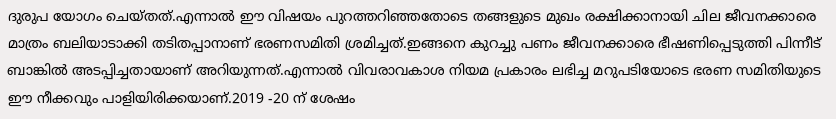ദുരുപ യോഗം ചെയ്തത്.എന്നാൽ ഈ വിഷയം പുറത്തറിഞ്ഞതോടെ തങ്ങളുടെ മുഖം രക്ഷിക്കാനായി ചില ജീവനക്കാരെ മാത്രം ബലിയാടാക്കി തടിതപ്പാനാണ് ഭരണസമിതി ശ്രമിച്ചത്.ഇങ്ങനെ കുറച്ചു പണം ജീവനക്കാരെ ഭീഷണിപ്പെടുത്തി പിന്നീട് ബാങ്കിൽ അടപ്പിച്ചതായാണ് അറിയുന്നത്.എന്നാൽ വിവരാവകാശ നിയമ പ്രകാരം ലഭിച്ച മറുപടിയോടെ ഭരണ സമിതിയുടെ ഈ നീക്കവും പാളിയിരിക്കയാണ്.2019 -20 ന് ശേഷം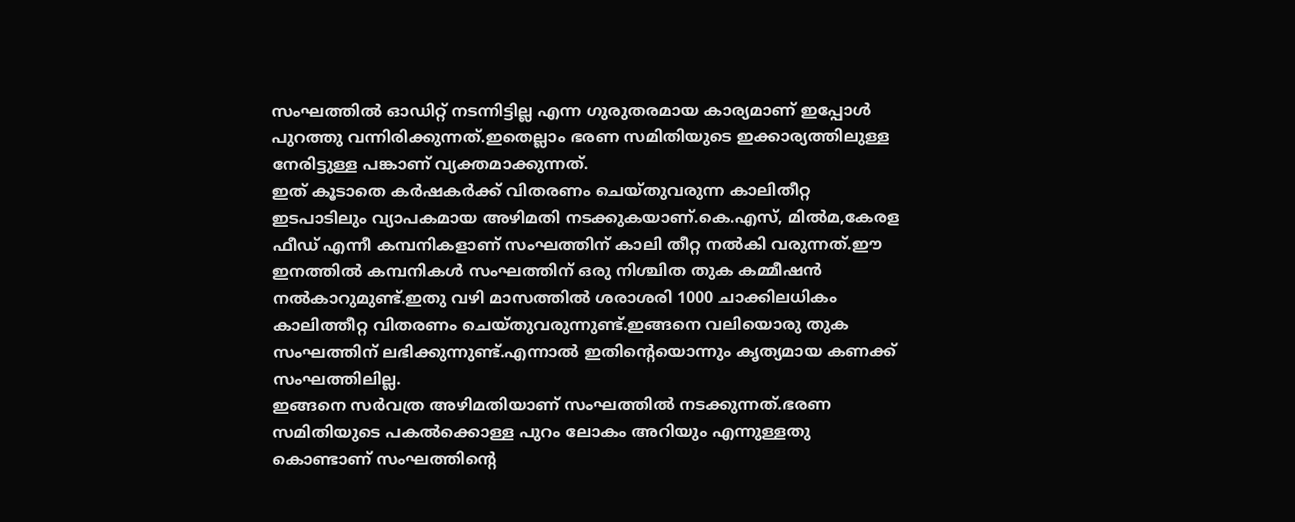സംഘത്തിൽ ഓഡിറ്റ് നടന്നിട്ടില്ല എന്ന ഗുരുതരമായ കാര്യമാണ് ഇപ്പോൾ പുറത്തു വന്നിരിക്കുന്നത്.ഇതെല്ലാം ഭരണ സമിതിയുടെ ഇക്കാര്യത്തിലുള്ള നേരിട്ടുള്ള പങ്കാണ് വ്യക്തമാക്കുന്നത്.
ഇത് കൂടാതെ കർഷകർക്ക് വിതരണം ചെയ്തുവരുന്ന കാലിതീറ്റ ഇടപാടിലും വ്യാപകമായ അഴിമതി നടക്കുകയാണ്.കെ.എസ്, മിൽമ,കേരള ഫീഡ് എന്നീ കമ്പനികളാണ് സംഘത്തിന് കാലി തീറ്റ നൽകി വരുന്നത്.ഈ ഇനത്തിൽ കമ്പനികൾ സംഘത്തിന് ഒരു നിശ്ചിത തുക കമ്മീഷൻ നൽകാറുമുണ്ട്.ഇതു വഴി മാസത്തിൽ ശരാശരി 1000 ചാക്കിലധികം കാലിത്തീറ്റ വിതരണം ചെയ്തുവരുന്നുണ്ട്.ഇങ്ങനെ വലിയൊരു തുക സംഘത്തിന് ലഭിക്കുന്നുണ്ട്.എന്നാൽ ഇതിന്റെയൊന്നും കൃത്യമായ കണക്ക് സംഘത്തിലില്ല.
ഇങ്ങനെ സർവത്ര അഴിമതിയാണ് സംഘത്തിൽ നടക്കുന്നത്.ഭരണ സമിതിയുടെ പകൽക്കൊള്ള പുറം ലോകം അറിയും എന്നുള്ളതു കൊണ്ടാണ് സംഘത്തിന്റെ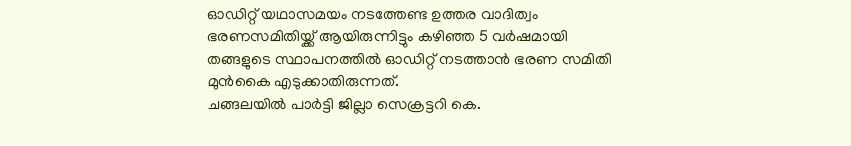ഓഡിറ്റ് യഥാസമയം നടത്തേണ്ട ഉത്തര വാദിത്വം ഭരണസമിതിയ്ക്ക് ആയിരുന്നിട്ടും കഴിഞ്ഞ 5 വർഷമായി തങ്ങളുടെ സ്ഥാപനത്തിൽ ഓഡിറ്റ് നടത്താൻ ഭരണ സമിതി മുൻകൈ എടുക്കാതിരുന്നത്.
ചങ്ങലയിൽ പാർട്ടി ജില്ലാ സെക്രട്ടറി കെ.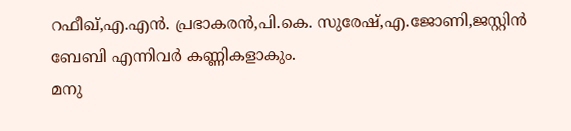റഫീഖ്,എ.എൻ. പ്രഭാകരൻ,പി.കെ. സുരേഷ്,എ.ജോണി,ജസ്റ്റിൻ ബേബി എന്നിവർ കണ്ണികളാകും.
മനു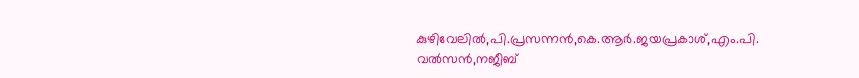കുഴിവേലിൽ,പി.പ്രസന്നൻ,കെ.ആർ.ജയപ്രകാശ്,എം.പി. വൽസൻ,നജീബ്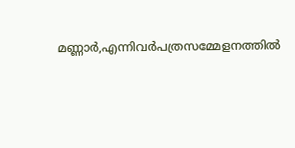മണ്ണാർ,എന്നിവർപത്രസമ്മേളനത്തിൽ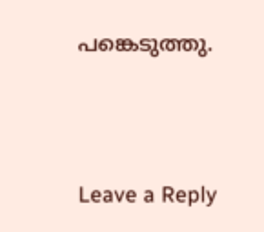പങ്കെടുത്തു.





Leave a Reply